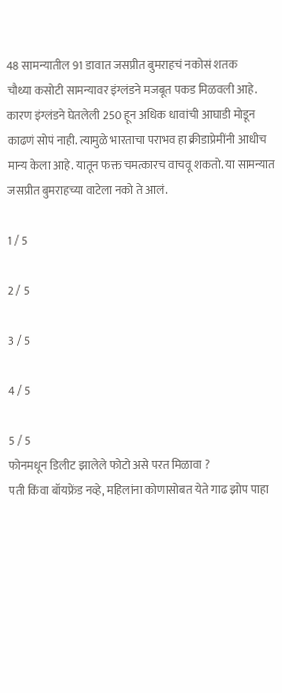48 सामन्यातील 91 डावात जसप्रीत बुमराहचं नकोसं शतक
चौथ्या कसोटी सामन्यावर इंग्लंडने मजबूत पकड मिळवली आहे. कारण इंग्लंडने घेतलेली 250 हून अधिक धावांची आघाडी मोडून काढणं सोपं नाही. त्यामुळे भारताचा पराभव हा क्रीडाप्रेमींनी आधीच मान्य केला आहे. यातून फक्त चमत्कारच वाचवू शकतो. या सामन्यात जसप्रीत बुमराहच्या वाटेला नको ते आलं.

1 / 5

2 / 5

3 / 5

4 / 5

5 / 5
फोनमधून डिलीट झालेले फोटो असे परत मिळावा ?
पती किंवा बॉयफ्रेंड नव्हे, महिलांना कोणासोबत येते गाढ झोप पाहा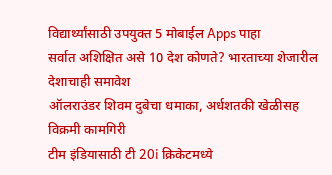विद्यार्थ्यांसाठी उपयुक्त 5 मोबाईल Apps पाहा
सर्वात अशिक्षित असे 10 देश कोणते? भारताच्या शेजारील देशाचाही समावेश
ऑलराउंडर शिवम दुबेचा धमाका, अर्धशतकी खेळीसह विक्रमी कामगिरी
टीम इंडियासाठी टी 20i क्रिकेटमध्ये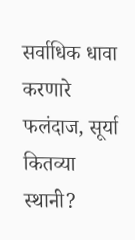सर्वाधिक धावा करणारे फलंदाज, सूर्या कितव्या स्थानी?